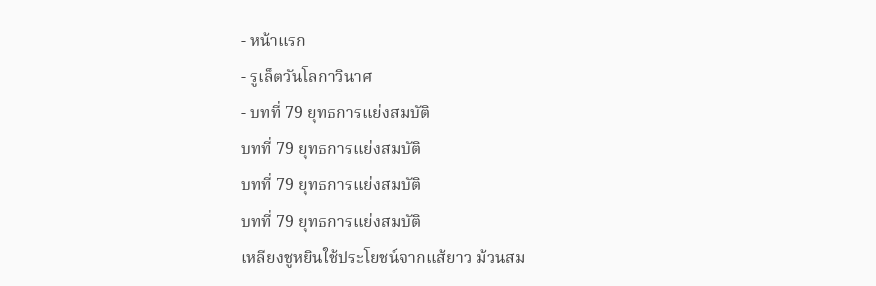- หน้าแรก
- รูเล็ตวันโลกาวินาศ
- บทที่ 79 ยุทธการแย่งสมบัติ
บทที่ 79 ยุทธการแย่งสมบัติ
บทที่ 79 ยุทธการแย่งสมบัติ
บทที่ 79 ยุทธการแย่งสมบัติ
เหลียงชูหยินใช้ประโยชน์จากแส้ยาว ม้วนสม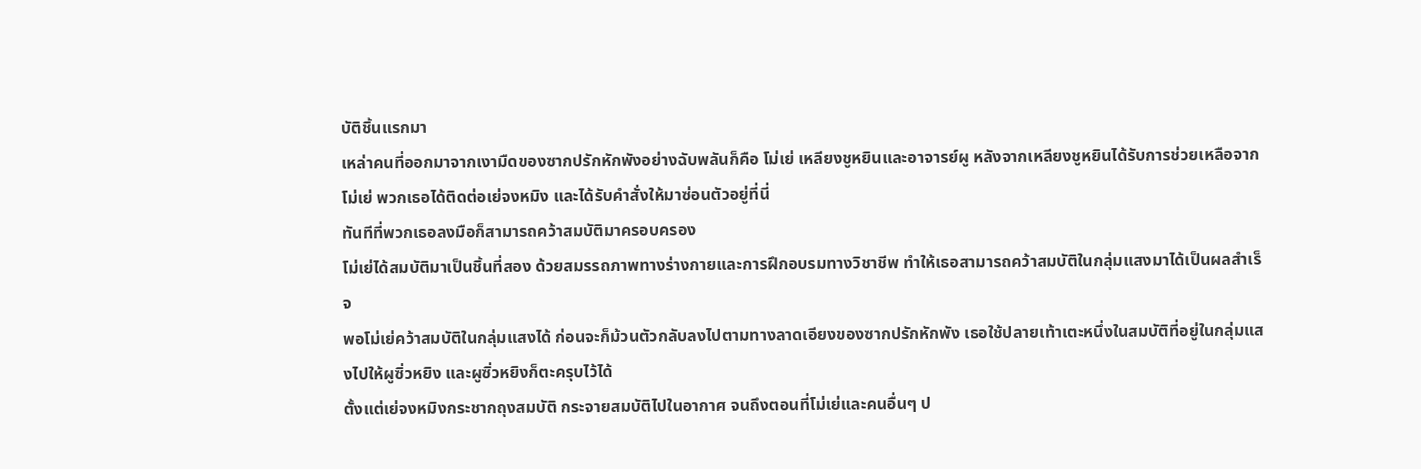บัติชิ้นแรกมา
เหล่าคนที่ออกมาจากเงามืดของซากปรักหักพังอย่างฉับพลันก็คือ โม่เย่ เหลียงชูหยินและอาจารย์ผู หลังจากเหลียงชูหยินได้รับการช่วยเหลือจากโม่เย่ พวกเธอได้ติดต่อเย่จงหมิง และได้รับคำสั่งให้มาซ่อนตัวอยู่ที่นี่
ทันทีที่พวกเธอลงมือก็สามารถคว้าสมบัติมาครอบครอง
โม่เย่ได้สมบัติมาเป็นชิ้นที่สอง ด้วยสมรรถภาพทางร่างกายและการฝึกอบรมทางวิชาชีพ ทำให้เธอสามารถคว้าสมบัติในกลุ่มแสงมาได้เป็นผลสำเร็จ
พอโม่เย่คว้าสมบัติในกลุ่มแสงได้ ก่อนจะก็ม้วนตัวกลับลงไปตามทางลาดเอียงของซากปรักหักพัง เธอใช้ปลายเท้าเตะหนึ่งในสมบัติที่อยู่ในกลุ่มแสงไปให้ผูซิ่วหยิง และผูซิ่วหยิงก็ตะครุบไว้ได้
ตั้งแต่เย่จงหมิงกระชากถุงสมบัติ กระจายสมบัติไปในอากาศ จนถึงตอนที่โม่เย่และคนอื่นๆ ป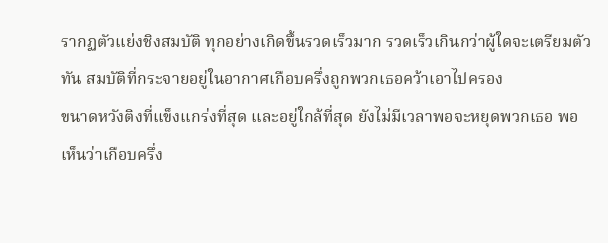รากฏตัวแย่งชิงสมบัติ ทุกอย่างเกิดขึ้นรวดเร็วมาก รวดเร็วเกินกว่าผู้ใดจะเตรียมตัวทัน สมบัติที่กระจายอยู่ในอากาศเกือบครึ่งถูกพวกเธอคว้าเอาไปครอง
ขนาดหวังติงที่แข็งแกร่งที่สุด และอยู่ใกล้ที่สุด ยังไม่มีเวลาพอจะหยุดพวกเธอ พอเห็นว่าเกือบครึ่ง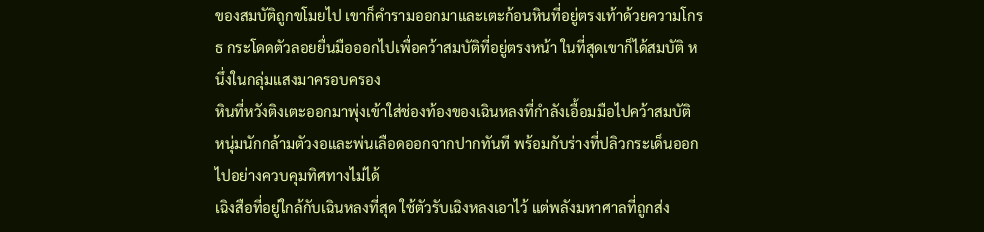ของสมบัติถูกขโมยไป เขาก็คำรามออกมาและเตะก้อนหินที่อยู่ตรงเท้าด้วยความโกรธ กระโดดตัวลอยยื่นมือออกไปเพื่อคว้าสมบัติที่อยู่ตรงหน้า ในที่สุดเขาก็ได้สมบัติ หนึ่งในกลุ่มแสงมาครอบครอง
หินที่หวังติงเตะออกมาพุ่งเข้าใส่ช่องท้องของเฉินหลงที่กำลังเอื้อมมือไปคว้าสมบัติ หนุ่มนักกล้ามตัวงอและพ่นเลือดออกจากปากทันที พร้อมกับร่างที่ปลิวกระเด็นออกไปอย่างควบคุมทิศทางไม่ได้
เฉิงสือที่อยู่ใกล้กับเฉินหลงที่สุด ใช้ตัวรับเฉิงหลงเอาไว้ แต่พลังมหาศาลที่ถูกส่ง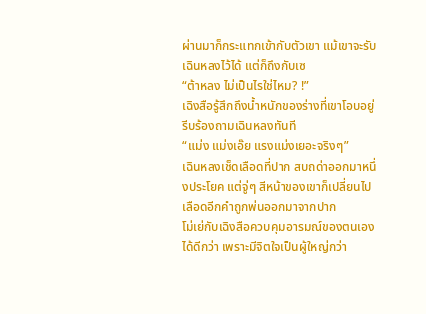ผ่านมาก็กระแทกเข้ากับตัวเขา แม้เขาจะรับเฉินหลงไว้ได้ แต่ก็ถึงกับเซ
“ต้าหลง ไม่เป็นไรใช่ไหม? !”
เฉิงสือรู้สึกถึงน้ำหนักของร่างที่เขาโอบอยู่ รีบร้องถามเฉินหลงทันที
“แม่ง แม่งเอ๊ย แรงแม่งเยอะจริงๆ”
เฉินหลงเช็ดเลือดที่ปาก สบถด่าออกมาหนึ่งประโยค แต่จู่ๆ สีหน้าของเขาก็เปลี่ยนไป เลือดอีกคำถูกพ่นออกมาจากปาก
โม่เย่กับเฉิงสือควบคุมอารมณ์ของตนเองได้ดีกว่า เพราะมีจิตใจเป็นผู้ใหญ่กว่า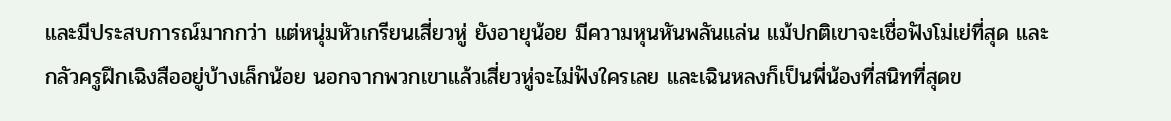และมีประสบการณ์มากกว่า แต่หนุ่มหัวเกรียนเสี่ยวหู่ ยังอายุน้อย มีความหุนหันพลันแล่น แม้ปกติเขาจะเชื่อฟังโม่เย่ที่สุด และกลัวครูฝึกเฉิงสืออยู่บ้างเล็กน้อย นอกจากพวกเขาแล้วเสี่ยวหู่จะไม่ฟังใครเลย และเฉินหลงก็เป็นพี่น้องที่สนิทที่สุดข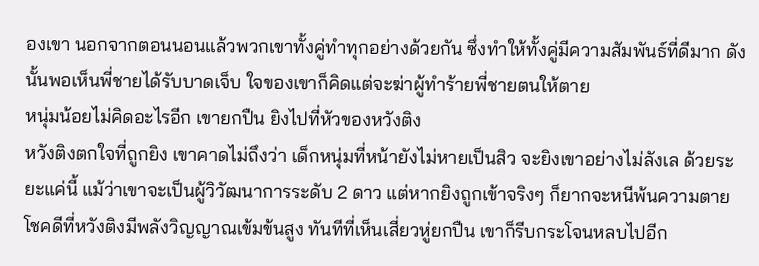องเขา นอกจากตอนนอนแล้วพวกเขาทั้งคู่ทำทุกอย่างด้วยกัน ซึ่งทำให้ทั้งคู่มีความสัมพันธ์ที่ดีมาก ดังนั้นพอเห็นพี่ชายได้รับบาดเจ็บ ใจของเขาก็คิดแต่จะฆ่าผู้ทำร้ายพี่ชายตนให้ตาย
หนุ่มน้อยไม่คิดอะไรอีก เขายกปืน ยิงไปที่หัวของหวังติง
หวังติงตกใจที่ถูกยิง เขาคาดไม่ถึงว่า เด็กหนุ่มที่หน้ายังไม่หายเป็นสิว จะยิงเขาอย่างไม่ลังเล ด้วยระยะแค่นี้ แม้ว่าเขาจะเป็นผู้วิวัฒนาการระดับ 2 ดาว แต่หากยิงถูกเข้าจริงๆ ก็ยากจะหนีพ้นความตาย
โชคดีที่หวังติงมีพลังวิญญาณเข้มข้นสูง ทันทีที่เห็นเสี่ยวหู่ยกปืน เขาก็รีบกระโจนหลบไปอีก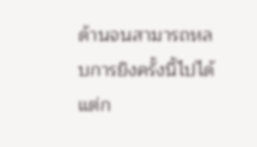ด้านจนสามารถหลบการยิงครั้งนี้ไปได้ แต่ก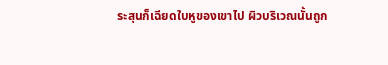ระสุนก็เฉียดใบหูของเขาไป ผิวบริเวณนั้นถูก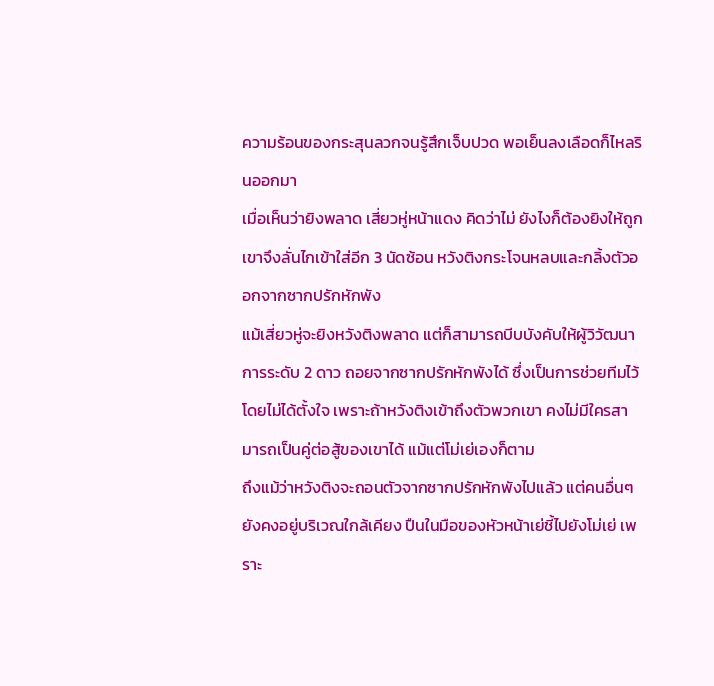ความร้อนของกระสุนลวกจนรู้สึกเจ็บปวด พอเย็นลงเลือดก็ไหลรินออกมา
เมื่อเห็นว่ายิงพลาด เสี่ยวหู่หน้าแดง คิดว่าไม่ ยังไงก็ต้องยิงให้ถูก เขาจึงลั่นไกเข้าใส่อีก 3 นัดซ้อน หวังติงกระโจนหลบและกลิ้งตัวออกจากซากปรักหักพัง
แม้เสี่ยวหู่จะยิงหวังติงพลาด แต่ก็สามารถบีบบังคับให้ผู้วิวัฒนาการระดับ 2 ดาว ถอยจากซากปรักหักพังได้ ซึ่งเป็นการช่วยทีมไว้โดยไม่ได้ตั้งใจ เพราะถ้าหวังติงเข้าถึงตัวพวกเขา คงไม่มีใครสามารถเป็นคู่ต่อสู้ของเขาได้ แม้แต่โม่เย่เองก็ตาม
ถึงแม้ว่าหวังติงจะถอนตัวจากซากปรักหักพังไปแล้ว แต่คนอื่นๆ ยังคงอยู่บริเวณใกล้เคียง ปืนในมือของหัวหน้าเย่ชี้ไปยังโม่เย่ เพราะ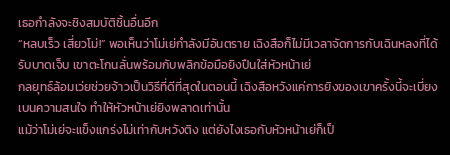เธอกำลังจะชิงสมบัติชิ้นอื่นอีก
“หลบเร็ว เสี่ยวโม่!” พอเห็นว่าโม่เย่กำลังมีอันตราย เฉิงสือก็ไม่มีเวลาจัดการกับเฉินหลงที่ได้รับบาดเจ็บ เขาตะโกนลั่นพร้อมกับพลิกข้อมือยิงปืนใส่หัวหน้าเย่
กลยุทธ์ล้อมเว่ยช่วยจ้าวเป็นวิธีที่ดีที่สุดในตอนนี้ เฉิงสือหวังแค่การยิงของเขาครั้งนี้จะเบี่ยงเบนความสนใจ ทำให้หัวหน้าเย่ยิงพลาดเท่านั้น
แม้ว่าโม่เย่จะแข็งแกร่งไม่เท่ากับหวังติง แต่ยังไงเธอกับหัวหน้าเย่ก็เป็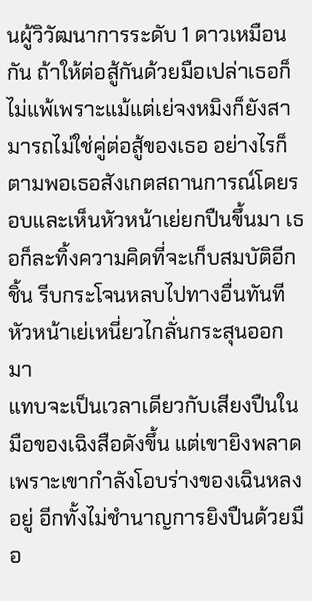นผู้วิวัฒนาการระดับ 1 ดาวเหมือนกัน ถ้าให้ต่อสู้กันด้วยมือเปล่าเธอก็ไม่แพ้เพราะแม้แต่เย่จงหมิงก็ยังสามารถไม่ใช่คู่ต่อสู้ของเธอ อย่างไรก็ตามพอเธอสังเกตสถานการณ์โดยรอบและเห็นหัวหน้าเย่ยกปืนขึ้นมา เธอก็ละทิ้งความคิดที่จะเก็บสมบัติอีกชิ้น รีบกระโจนหลบไปทางอื่นทันที
หัวหน้าเย่เหนี่ยวไกลั่นกระสุนออกมา
แทบจะเป็นเวลาเดียวกับเสียงปืนในมือของเฉิงสือดังขึ้น แต่เขายิงพลาด เพราะเขากำลังโอบร่างของเฉินหลงอยู่ อีกทั้งไม่ชำนาญการยิงปืนด้วยมือ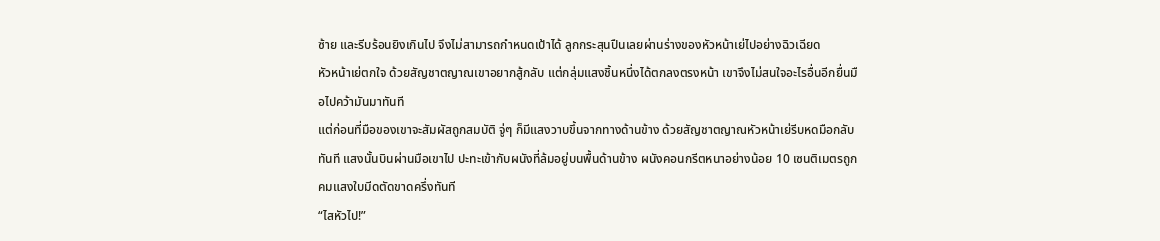ซ้าย และรีบร้อนยิงเกินไป จึงไม่สามารถกำหนดเป้าได้ ลูกกระสุนปืนเลยผ่านร่างของหัวหน้าเย่ไปอย่างฉิวเฉียด
หัวหน้าเย่ตกใจ ด้วยสัญชาตญาณเขาอยากสู้กลับ แต่กลุ่มแสงชิ้นหนึ่งได้ตกลงตรงหน้า เขาจึงไม่สนใจอะไรอื่นอีกยื่นมือไปคว้ามันมาทันที
แต่ก่อนที่มือของเขาจะสัมผัสถูกสมบัติ จู่ๆ ก็มีแสงวาบขึ้นจากทางด้านข้าง ด้วยสัญชาตญาณหัวหน้าเย่รีบหดมือกลับทันที แสงนั้นบินผ่านมือเขาไป ปะทะเข้ากับผนังที่ล้มอยู่บนพื้นด้านข้าง ผนังคอนกรีตหนาอย่างน้อย 10 เซนติเมตรถูกคมแสงใบมีดตัดขาดครึ่งทันที
“ไสหัวไป!”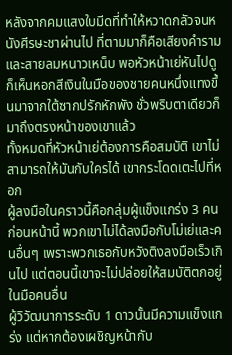หลังจากคมแสงใบมีดที่ทำให้หวาดกลัวจนหนังศีรษะชาผ่านไป ที่ตามมาก็คือเสียงคำรามและสายลมหนาวเหน็บ พอหัวหน้าเย่หันไปดูก็เห็นหอกสีเงินในมือของชายคนหนึ่งแทงขึ้นมาจากใต้ซากปรักหักพัง ชั่วพริบตาเดียวก็มาถึงตรงหน้าของเขาแล้ว
ทั้งหมดที่หัวหน้าเย่ต้องการคือสมบัติ เขาไม่สามารถให้มันกับใครได้ เขากระโดดเตะไปที่หอก
ผู้ลงมือในคราวนี้คือกลุ่มผู้แข็งแกร่ง 3 คนก่อนหน้านี้ พวกเขาไม่ได้ลงมือกับโม่เย่และคนอื่นๆ เพราะพวกเธอกับหวังติงลงมือเร็วเกินไป แต่ตอนนี้เขาจะไม่ปล่อยให้สมบัติตกอยู่ในมือคนอื่น
ผู้วิวัฒนาการระดับ 1 ดาวนั้นมีความแข็งแกร่ง แต่หากต้องเผชิญหน้ากับ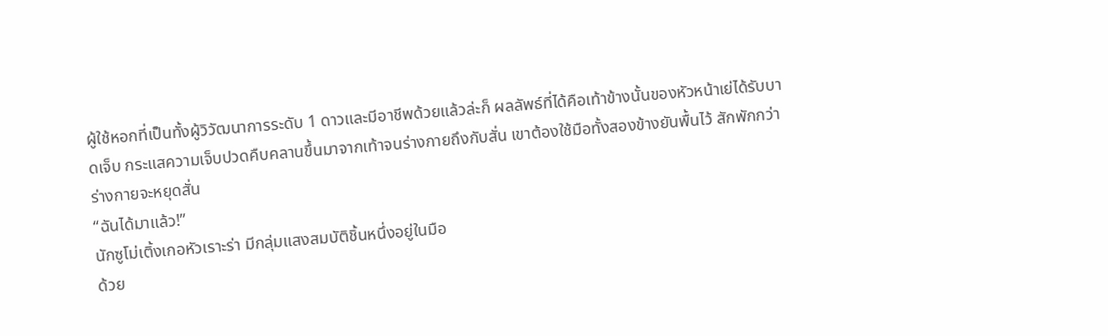ผู้ใช้หอกที่เป็นทั้งผู้วิวัฒนาการระดับ 1 ดาวและมีอาชีพด้วยแล้วล่ะก็ ผลลัพธ์ที่ได้คือเท้าข้างนั้นของหัวหน้าเย่ได้รับบาดเจ็บ กระแสความเจ็บปวดคืบคลานขึ้นมาจากเท้าจนร่างกายถึงกับสั่น เขาต้องใช้มือทั้งสองข้างยันพื้นไว้ สักพักกว่าร่างกายจะหยุดสั่น
“ฉันได้มาแล้ว!”
นักซูโม่เติ้งเกอหัวเราะร่า มีกลุ่มแสงสมบัติชิ้นหนึ่งอยู่ในมือ
ด้วย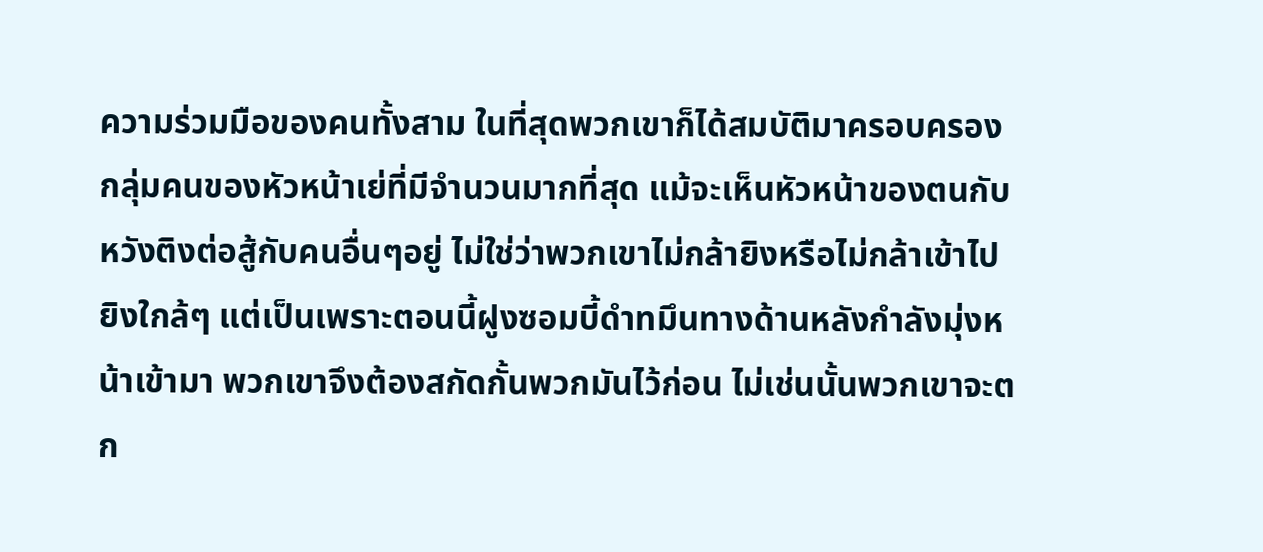ความร่วมมือของคนทั้งสาม ในที่สุดพวกเขาก็ได้สมบัติมาครอบครอง
กลุ่มคนของหัวหน้าเย่ที่มีจำนวนมากที่สุด แม้จะเห็นหัวหน้าของตนกับหวังติงต่อสู้กับคนอื่นๆอยู่ ไม่ใช่ว่าพวกเขาไม่กล้ายิงหรือไม่กล้าเข้าไปยิงใกล้ๆ แต่เป็นเพราะตอนนี้ฝูงซอมบี้ดำทมึนทางด้านหลังกำลังมุ่งหน้าเข้ามา พวกเขาจึงต้องสกัดกั้นพวกมันไว้ก่อน ไม่เช่นนั้นพวกเขาจะตก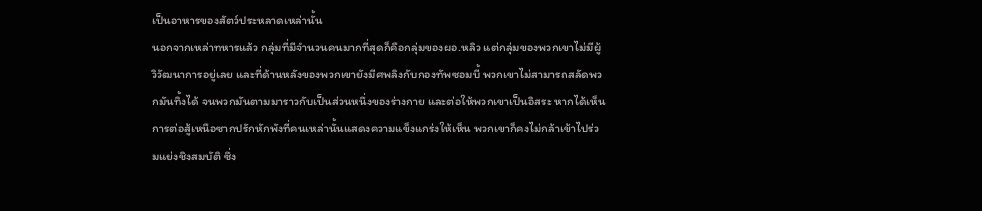เป็นอาหารของสัตว์ประหลาดเหล่านั้น
นอกจากเหล่าทหารแล้ว กลุ่มที่มีจำนวนคนมากที่สุดก็คือกลุ่มของผอ.หลิว แต่กลุ่มของพวกเขาไม่มีผู้วิวัฒนาการอยู่เลย และที่ด้านหลังของพวกเขายังมีศพลิงกับกองทัพซอมบี้ พวกเขาไม่สามารถสลัดพวกมันทิ้งได้ จนพวกมันตามมาราวกับเป็นส่วนหนึ่งของร่างกาย และต่อให้พวกเขาเป็นอิสระ หากได้เห็นการต่อสู้เหนือซากปรักหักพังที่คนเหล่านั้นแสดงความแข็งแกร่งให้เห็น พวกเขาก็คงไม่กล้าเข้าไปร่วมแย่งชิงสมบัติ ซึ่ง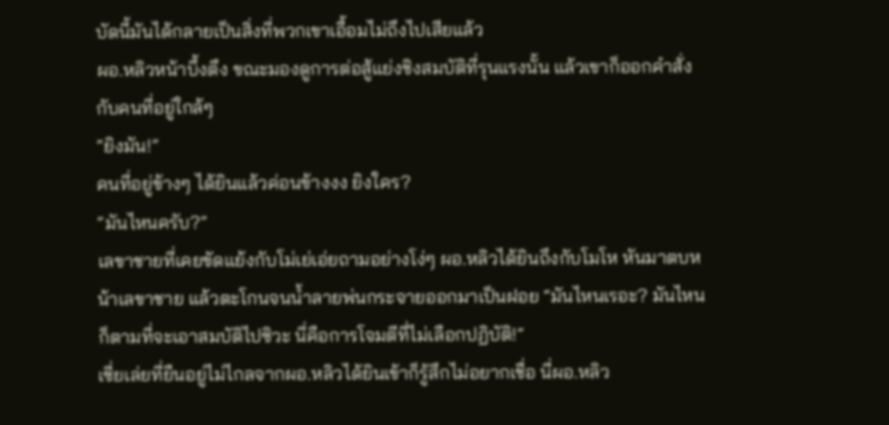บัดนี้มันได้กลายเป็นสิ่งที่พวกเขาเอื้อมไม่ถึงไปเสียแล้ว
ผอ.หลิวหน้าบึ้งตึง ขณะมองดูการต่อสู้แย่งชิงสมบัติที่รุนแรงนั้น แล้วเขาก็ออกคำสั่งกับคนที่อยู่ใกล้ๆ
“ยิงมัน!”
คนที่อยู่ข้างๆ ได้ยินแล้วค่อนข้างงง ยิงใคร?
“มันไหนครับ?”
เลขาชายที่เคยขัดแย้งกับโม่เย่เอ่ยถามอย่างโง่ๆ ผอ.หลิวได้ยินถึงกับโมโห หันมาตบหน้าเลขาชาย แล้วตะโกนจนน้ำลายพ่นกระจายออกมาเป็นฝอย “มันไหนเรอะ? มันไหนก็ตามที่จะเอาสมบัติไปซิวะ นี่คือการโจมตีที่ไม่เลือกปฏิบัติ!”
เซี่ยเล่ยที่ยืนอยู่ไม่ไกลจากผอ.หลิวได้ยินเข้าก็รู้สึกไม่อยากเชื่อ นี่ผอ.หลิว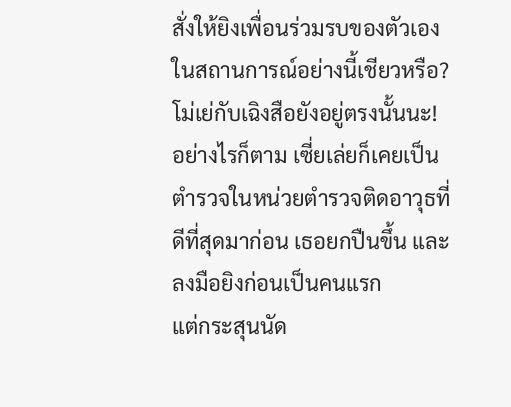สั่งให้ยิงเพื่อนร่วมรบของตัวเองในสถานการณ์อย่างนี้เชียวหรือ? โม่เย่กับเฉิงสือยังอยู่ตรงนั้นนะ!
อย่างไรก็ตาม เซี่ยเล่ยก็เคยเป็นตำรวจในหน่วยตำรวจติดอาวุธที่ดีที่สุดมาก่อน เธอยกปืนขึ้น และลงมือยิงก่อนเป็นคนแรก
แต่กระสุนนัด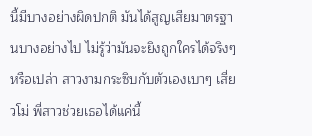นี้มีบางอย่างผิดปกติ มันได้สูญเสียมาตรฐานบางอย่างไป ไม่รู้ว่ามันจะยิงถูกใครได้จริงๆหรือเปล่า สาวงามกระซิบกับตัวเองเบาๆ เสี่ยวโม่ พี่สาวช่วยเธอได้แค่นี้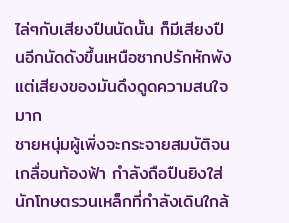ไล่ๆกับเสียงปืนนัดนั้น ก็มีเสียงปืนอีกนัดดังขึ้นเหนือซากปรักหักพัง แต่เสียงของมันดึงดูดความสนใจมาก
ชายหนุ่มผู้เพิ่งจะกระจายสมบัติจนเกลื่อนท้องฟ้า กำลังถือปืนยิงใส่นักโทษตรวนเหล็กที่กำลังเดินใกล้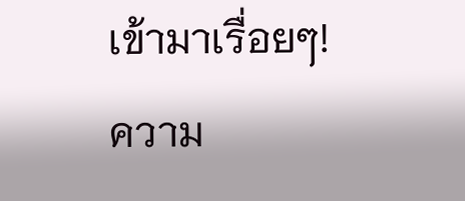เข้ามาเรื่อยๆ!
ความ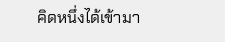คิดหนึ่งได้เข้ามา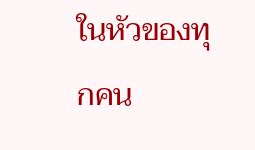ในหัวของทุกคน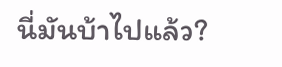นี่มันบ้าไปแล้ว?